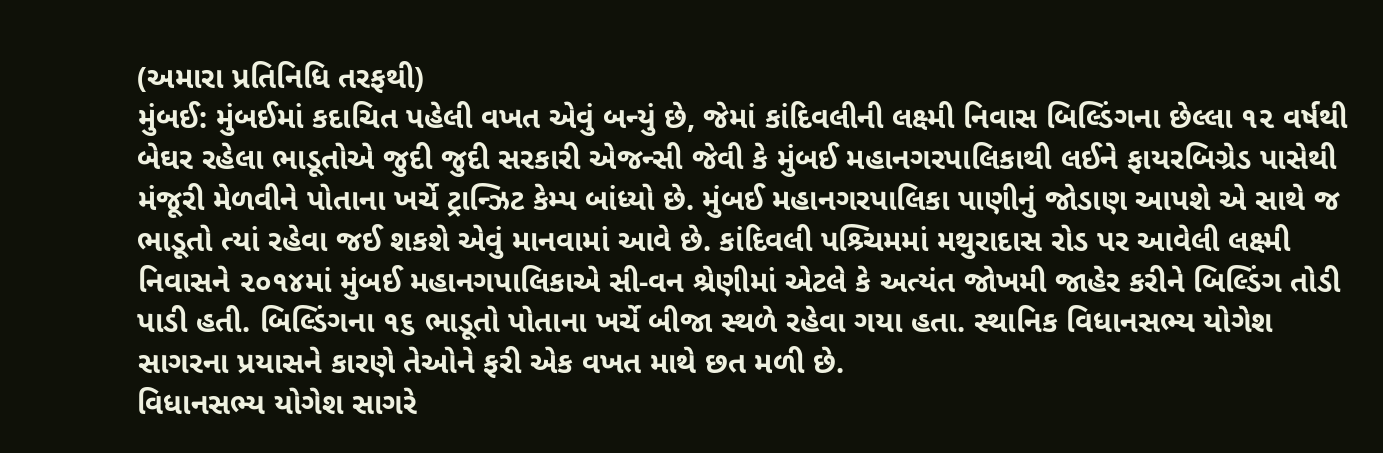(અમારા પ્રતિનિધિ તરફથી)
મુંબઈ: મુંબઈમાં કદાચિત પહેલી વખત એવું બન્યું છે, જેમાં કાંદિવલીની લક્ષ્મી નિવાસ બિલ્ડિંગના છેલ્લા ૧૨ વર્ષથી બેઘર રહેલા ભાડૂતોએ જુદી જુદી સરકારી એજન્સી જેવી કે મુંબઈ મહાનગરપાલિકાથી લઈને ફાયરબિગ્રેડ પાસેથી મંજૂરી મેળવીને પોતાના ખર્ચે ટ્રાન્ઝિટ કેમ્પ બાંધ્યો છે. મુંબઈ મહાનગરપાલિકા પાણીનું જોડાણ આપશે એ સાથે જ ભાડૂતો ત્યાં રહેવા જઈ શકશે એવું માનવામાં આવે છે. કાંદિવલી પશ્ર્ચિમમાં મથુરાદાસ રોડ પર આવેલી લક્ષ્મી નિવાસને ૨૦૧૪માં મુંબઈ મહાનગપાલિકાએ સી-વન શ્રેણીમાં એટલે કે અત્યંત જોખમી જાહેર કરીને બિલ્ડિંગ તોડી પાડી હતી. બિલ્ડિંગના ૧૬ ભાડૂતો પોતાના ખર્ચે બીજા સ્થળે રહેવા ગયા હતા. સ્થાનિક વિધાનસભ્ય યોગેશ સાગરના પ્રયાસને કારણે તેઓને ફરી એક વખત માથે છત મળી છે.
વિધાનસભ્ય યોગેશ સાગરે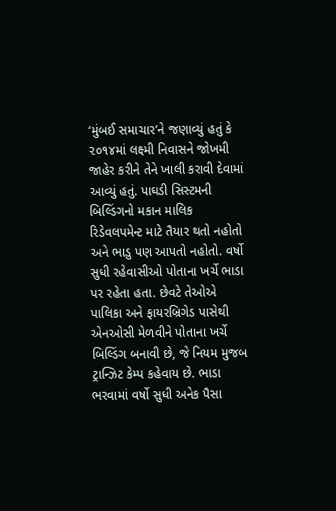‘મુંબઈ સમાચાર’ને જણાવ્યું હતું કે ૨૦૧૪માં લક્ષ્મી નિવાસને જોખમી જાહેર કરીને તેને ખાલી કરાવી દેવામાં આવ્યું હતું. પાઘડી સિસ્ટમની બિલ્ડિંગનો મકાન માલિક રિડેવલપમેન્ટ માટે તૈયાર થતો નહોતો અને ભાડુ પણ આપતો નહોતો. વર્ષો સુધી રહેવાસીઓ પોતાના ખર્ચે ભાડા પર રહેતા હતા. છેવટે તેઓએ પાલિકા અને ફાયરબ્રિગેડ પાસેથી એનઓસી મેળવીને પોતાના ખર્ચે બિલ્ડિંગ બનાવી છે, જે નિયમ મુજબ ટ્રાન્ઝિટ કેમ્પ કહેવાય છે. ભાડા ભરવામાં વર્ષો સુધી અનેક પૈસા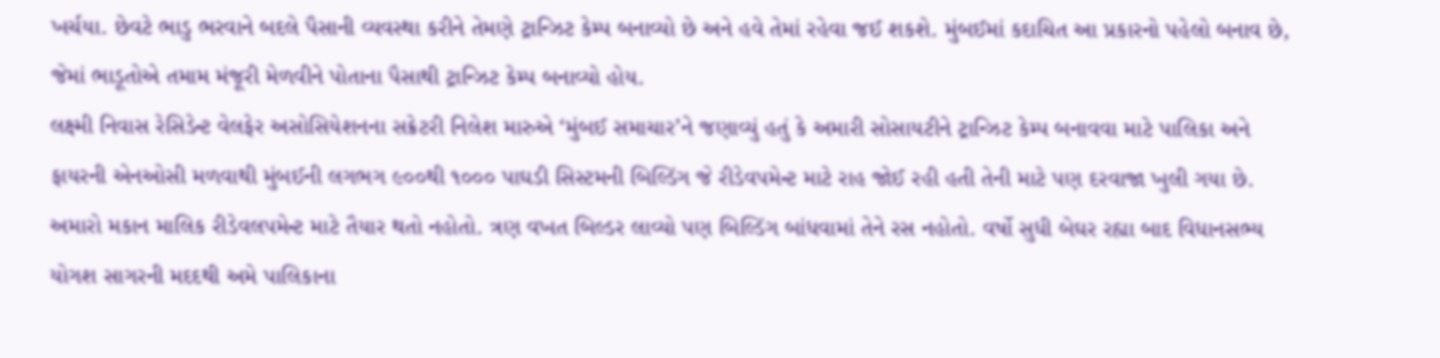ખર્ચયા. છેવટે ભાડુ ભરવાને બદલે પૈસાની વ્યવસ્થા કરીને તેમણે ટ્રાન્ઝિટ કેમ્પ બનાવ્યો છે અને હવે તેમાં રહેવા જઈ શકશે. મુંબઈમાં કદાચિત આ પ્રકારનો પહેલો બનાવ છે, જેમાં ભાડૂતોએ તમામ મંજૂરી મેળવીને પોતાના પૈસાથી ટ્રાન્ઝિટ કેમ્પ બનાવ્યો હોય.
લક્ષ્મી નિવાસ રેસિડેન્ટ વેલફેર અસોસિયેશનના સક્રેટરી નિલેશ મારુએ ‘મુંબઈ સમાચાર’ને જણાવ્યું હતું કે અમારી સોસાયટીને ટ્રાન્ઝિટ કેમ્પ બનાવવા માટે પાલિકા અને ફાયરની એનઓસી મળવાથી મુંબઈની લગભગ ૯૦૦થી ૧૦૦૦ પાઘડી સિસ્ટમની બિલ્ડિંગ જે રીડેવપમેન્ટ માટે રાહ જોઈ રહી હતી તેની માટે પણ દરવાજા ખુલી ગયા છે. અમારો મકાન માલિક રીડેવલપમેન્ટ માટે તૈયાર થતો નહોતો. ત્રણ વખત બિલ્ડર લાવ્યો પણ બિલ્ડિંગ બાંધવામાં તેને રસ નહોતો. વર્ષો સુધી બેઘર રહ્યા બાદ વિધાનસભ્ય યોગશ સાગરની મદદથી અમે પાલિકાના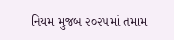નિયમ મુજબ ૨૦૨૫માં તમામ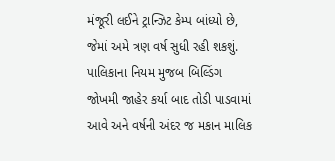મંજૂરી લઈને ટ્રાન્ઝિટ કેમ્પ બાંધ્યો છે, જેમાં અમે ત્રણ વર્ષ સુધી રહી શકશું. પાલિકાના નિયમ મુજબ બિલ્ડિંગ જોખમી જાહેર કર્યા બાદ તોડી પાડવામાં આવે અને વર્ષની અંદર જ મકાન માલિક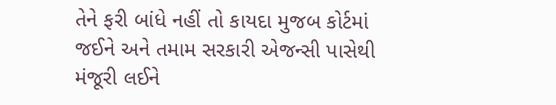તેને ફરી બાંધે નહીં તો કાયદા મુજબ કોર્ટમાં જઈને અને તમામ સરકારી એજન્સી પાસેથી મંજૂરી લઈને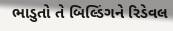ભાડુતો તે બિલ્ડિંગને રિડેવલ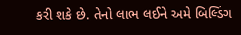કરી શકે છે. તેનો લાભ લઈને અમે બિલ્ડિંગ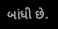બાંધી છે.